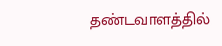தண்டவாளத்தில்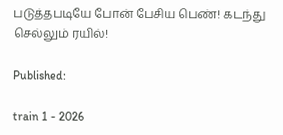படுத்தபடியே போன் பேசிய பெண்! கடந்து செல்லும் ரயில்!

Published:

train 1 - 2026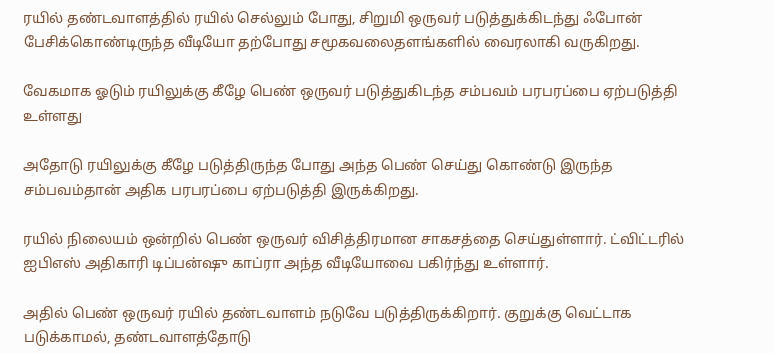ரயில் தண்டவாளத்தில் ரயில் செல்லும் போது, சிறுமி ஒருவர் படுத்துக்கிடந்து ஃபோன் பேசிக்கொண்டிருந்த வீடியோ தற்போது சமூகவலைதளங்களில் வைரலாகி வருகிறது.

வேகமாக ஓடும் ரயிலுக்கு கீழே பெண் ஒருவர் படுத்துகிடந்த சம்பவம் பரபரப்பை ஏற்படுத்தி உள்ளது

அதோடு ரயிலுக்கு கீழே படுத்திருந்த போது அந்த பெண் செய்து கொண்டு இருந்த சம்பவம்தான் அதிக பரபரப்பை ஏற்படுத்தி இருக்கிறது.

ரயில் நிலையம் ஒன்றில் பெண் ஒருவர் விசித்திரமான சாகசத்தை செய்துள்ளார். ட்விட்டரில் ஐபிஎஸ் அதிகாரி டிப்பன்ஷு காப்ரா அந்த வீடியோவை பகிர்ந்து உள்ளார்.

அதில் பெண் ஒருவர் ரயில் தண்டவாளம் நடுவே படுத்திருக்கிறார். குறுக்கு வெட்டாக படுக்காமல், தண்டவாளத்தோடு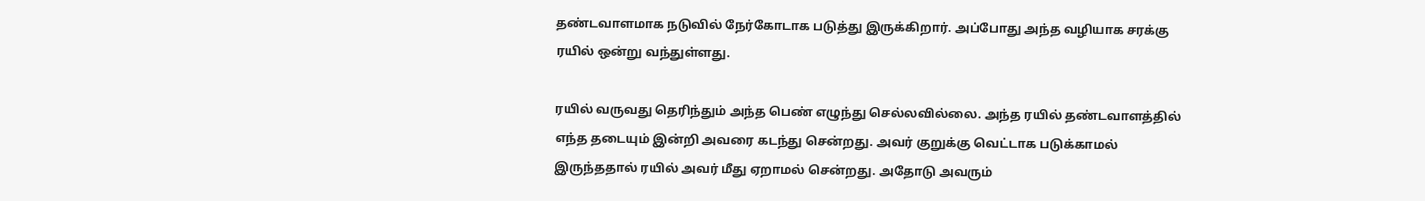தண்டவாளமாக நடுவில் நேர்கோடாக படுத்து இருக்கிறார். அப்போது அந்த வழியாக சரக்கு ரயில் ஒன்று வந்துள்ளது.

ரயில் வருவது தெரிந்தும் அந்த பெண் எழுந்து செல்லவில்லை. அந்த ரயில் தண்டவாளத்தில் எந்த தடையும் இன்றி அவரை கடந்து சென்றது. அவர் குறுக்கு வெட்டாக படுக்காமல் இருந்ததால் ரயில் அவர் மீது ஏறாமல் சென்றது. அதோடு அவரும்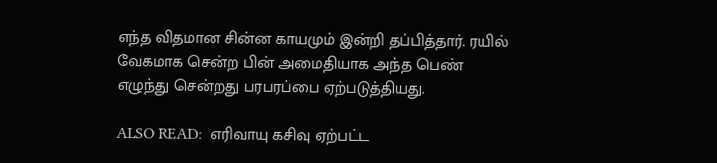எந்த விதமான சின்ன காயமும் இன்றி தப்பித்தார். ரயில் வேகமாக சென்ற பின் அமைதியாக அந்த பெண் எழுந்து சென்றது பரபரப்பை ஏற்படுத்தியது.

ALSO READ:  எரிவாயு கசிவு ஏற்பட்ட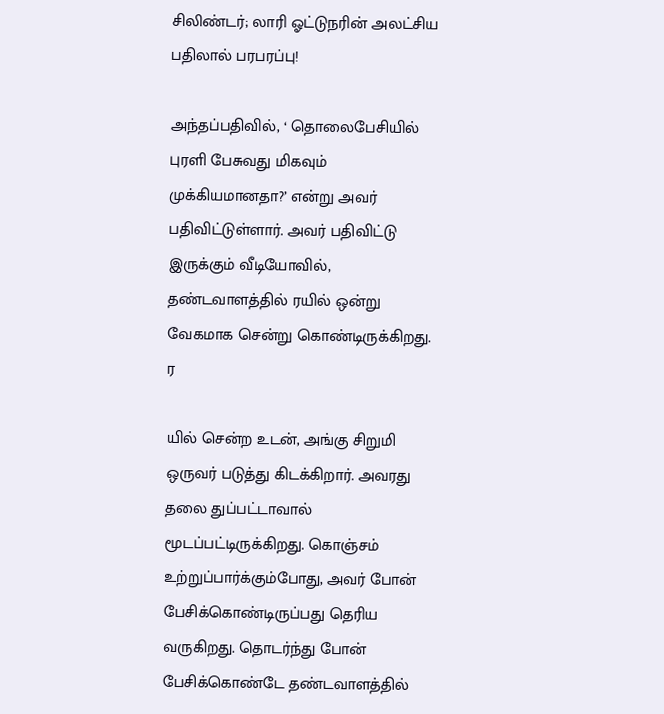சிலிண்டர்; லாரி ஓட்டுநரின் அலட்சிய பதிலால் பரபரப்பு!

அந்தப்பதிவில், ‘ தொலைபேசியில் புரளி பேசுவது மிகவும் முக்கியமானதா?’ என்று அவர் பதிவிட்டுள்ளார். அவர் பதிவிட்டு இருக்கும் வீடியோவில், தண்டவாளத்தில் ரயில் ஒன்று வேகமாக சென்று கொண்டிருக்கிறது. ர

யில் சென்ற உடன், அங்கு சிறுமி ஒருவர் படுத்து கிடக்கிறார். அவரது தலை துப்பட்டாவால் மூடப்பட்டிருக்கிறது. கொஞ்சம் உற்றுப்பார்க்கும்போது, அவர் போன் பேசிக்கொண்டிருப்பது தெரிய வருகிறது. தொடர்ந்து போன் பேசிக்கொண்டே தண்டவாளத்தில்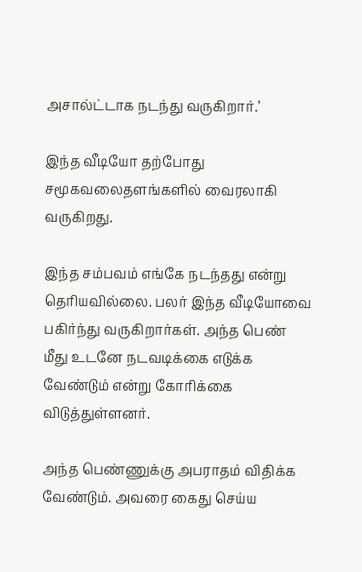அசால்ட்டாக நடந்து வருகிறார்.’

இந்த வீடியோ தற்போது சமூகவலைதளங்களில் வைரலாகி வருகிறது.

இந்த சம்பவம் எங்கே நடந்தது என்று தெரியவில்லை. பலர் இந்த வீடியோவை பகிர்ந்து வருகிறார்கள். அந்த பெண் மீது உடனே நடவடிக்கை எடுக்க வேண்டும் என்று கோரிக்கை விடுத்துள்ளனர்.

அந்த பெண்ணுக்கு அபராதம் விதிக்க வேண்டும். அவரை கைது செய்ய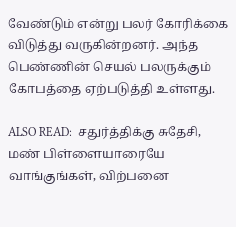வேண்டும் என்று பலர் கோரிக்கை விடுத்து வருகின்றனர். அந்த பெண்ணின் செயல் பலருக்கும் கோபத்தை ஏற்படுத்தி உள்ளது.

ALSO READ:  சதுர்த்திக்கு சுதேசி, மண் பிள்ளையாரையே வாங்குங்கள், விற்பனை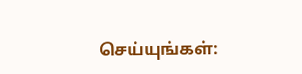செய்யுங்கள்: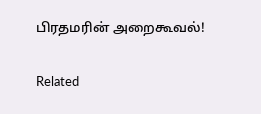பிரதமரின் அறைகூவல்!

Related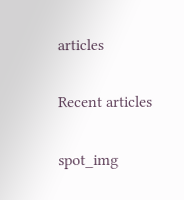articles

Recent articles

spot_img